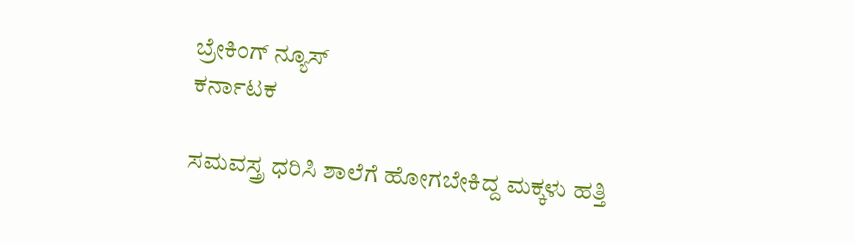ಬ್ರೇಕಿಂಗ್ ನ್ಯೂಸ್
ಕರ್ನಾಟಕ

ಸಮವಸ್ತ್ರ ಧರಿಸಿ ಶಾಲೆಗೆ ಹೋಗಬೇಕಿದ್ದ ಮಕ್ಕಳು ಹತ್ತಿ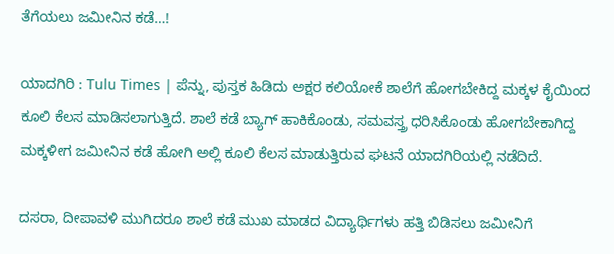ತೆಗೆಯಲು ಜಮೀನಿನ ಕಡೆ…!

ಯಾದಗಿರಿ : Tulu Times | ಪೆನ್ನು, ಪುಸ್ತಕ‌ ಹಿಡಿದು ಅಕ್ಷರ ಕಲಿಯೋಕೆ ಶಾಲೆಗೆ ಹೋಗಬೇಕಿದ್ದ ಮಕ್ಕಳ ಕೈಯಿಂದ ಕೂಲಿ ಕೆಲಸ ಮಾಡಿಸಲಾಗುತ್ತಿದೆ. ಶಾಲೆ ಕಡೆ ಬ್ಯಾಗ್ ಹಾಕಿಕೊಂಡು, ಸಮವಸ್ತ್ರ ಧರಿಸಿಕೊಂಡು ಹೋಗಬೇಕಾಗಿದ್ದ ಮಕ್ಕಳೀಗ ಜಮೀನಿನ ಕಡೆ ಹೋಗಿ ಅಲ್ಲಿ ಕೂಲಿ ಕೆಲಸ ಮಾಡುತ್ತಿರುವ ಘಟನೆ ಯಾದಗಿರಿಯಲ್ಲಿ ನಡೆದಿದೆ.

ದಸರಾ, ದೀಪಾವಳಿ ಮುಗಿದರೂ ಶಾಲೆ ಕಡೆ ಮುಖ ಮಾಡದ ವಿದ್ಯಾರ್ಥಿಗಳು ಹತ್ತಿ ಬಿಡಿಸಲು ಜಮೀನಿಗೆ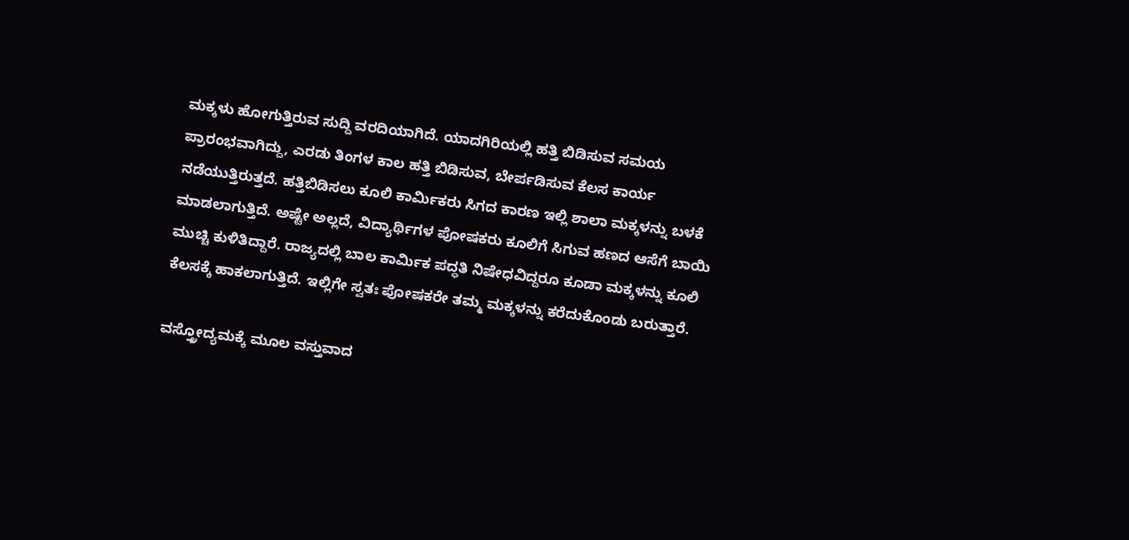ಮಕ್ಕಳು ಹೋಗುತ್ತಿರುವ ಸುದ್ದಿ ವರದಿಯಾಗಿದೆ. ಯಾದಗಿರಿಯಲ್ಲಿ ಹತ್ತಿ ಬಿಡಿಸುವ ಸಮಯ ಪ್ರಾರಂಭವಾಗಿದ್ದು, ಎರಡು ತಿಂಗಳ ಕಾಲ ಹತ್ತಿ ಬಿಡಿಸುವ, ಬೇರ್ಪಡಿಸುವ ಕೆಲಸ ಕಾರ್ಯ ನಡೆಯುತ್ತಿರುತ್ತದೆ. ಹತ್ತಿ‌ಬಿಡಿಸಲು ಕೂಲಿ ಕಾರ್ಮಿಕರು ಸಿಗದ ಕಾರಣ ಇಲ್ಲಿ ಶಾಲಾ ಮಕ್ಕಳನ್ನು ಬಳಕೆ‌ ಮಾಡಲಾಗುತ್ತಿದೆ. ಅಷ್ಟೇ ಅಲ್ಲದೆ, ವಿದ್ಯಾರ್ಥಿಗಳ ಪೋಷಕರು ಕೂಲಿಗೆ ಸಿಗುವ ಹಣದ ಆಸೆಗೆ ಬಾಯಿ ಮುಚ್ಚಿ ಕುಳಿತಿದ್ದಾರೆ. ರಾಜ್ಯದಲ್ಲಿ ಬಾಲ ಕಾರ್ಮಿಕ ಪದ್ಧತಿ ನಿಷೇಧವಿದ್ದರೂ ಕೂಡಾ ಮಕ್ಕಳನ್ನು ಕೂಲಿ ಕೆಲಸಕ್ಕೆ ಹಾಕಲಾಗುತ್ತಿದೆ. ಇಲ್ಲಿಗೇ ಸ್ವತಃ ಪೋಷಕರೇ ತಮ್ಮ ಮಕ್ಕಳನ್ನು ಕರೆದುಕೊಂಡು ಬರುತ್ತಾರೆ.

ವಸ್ತ್ರೋದ್ಯಮಕ್ಕೆ ಮೂಲ ವಸ್ತುವಾದ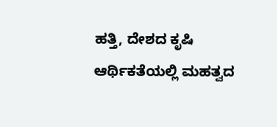ಹತ್ತಿ, ದೇಶದ ಕೃಷಿ ಆರ್ಥಿಕತೆಯಲ್ಲಿ ಮಹತ್ವದ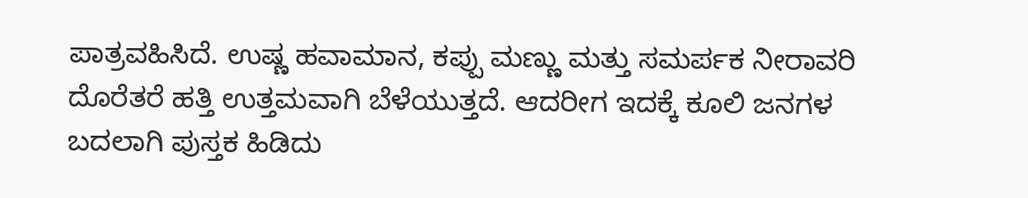ಪಾತ್ರವಹಿಸಿದೆ. ಉಷ್ಣ ಹವಾಮಾನ, ಕಪ್ಪು ಮಣ್ಣು ಮತ್ತು ಸಮರ್ಪಕ ನೀರಾವರಿ ದೊರೆತರೆ ಹತ್ತಿ ಉತ್ತಮವಾಗಿ ಬೆಳೆಯುತ್ತದೆ. ಆದರೀಗ ಇದಕ್ಕೆ ಕೂಲಿ ಜನಗಳ ಬದಲಾಗಿ ಪುಸ್ತಕ ಹಿಡಿದು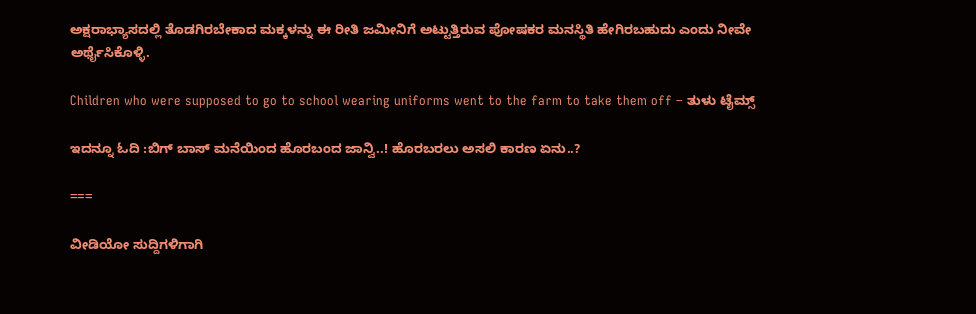ಅಕ್ಷರಾಭ್ಯಾಸದಲ್ಲಿ ತೊಡಗಿರಬೇಕಾದ ಮಕ್ಕಳನ್ನು ಈ ರೀತಿ ಜಮೀನಿಗೆ ಅಟ್ಟುತ್ತಿರುವ ಪೋಷಕರ ಮನಸ್ಥಿತಿ ಹೇಗಿರಬಹುದು ಎಂದು ನೀವೇ ಅರ್ಥೈಸಿಕೊಳ್ಳಿ.

Children who were supposed to go to school wearing uniforms went to the farm to take them off – ತುಳು ಟೈಮ್ಸ್

ಇದನ್ನೂ ಓದಿ :ಬಿಗ್‌ ಬಾಸ್‌ ಮನೆಯಿಂದ ಹೊರಬಂದ ಜಾನ್ವಿ..! ಹೊರಬರಲು ಅಸಲಿ ಕಾರಣ ಏನು..?

===

ವೀಡಿಯೋ ಸುದ್ದಿಗಳಿಗಾಗಿ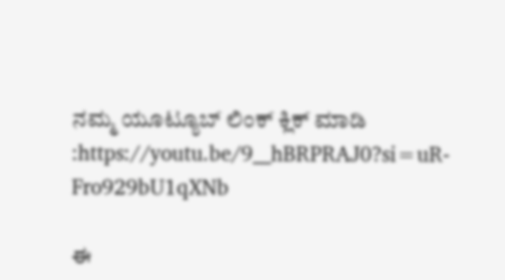ನಮ್ಮ ಯೂಟ್ಯೂಬ್ ಲಿಂಕ್ ಕ್ಲಿಕ್ ಮಾಡಿ :https://youtu.be/9__hBRPRAJ0?si=uR-Fro929bU1qXNb

ಈ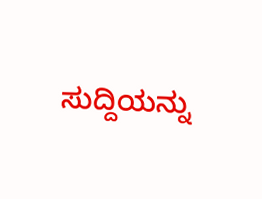ಸುದ್ದಿಯನ್ನು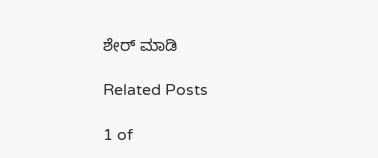ಶೇರ್ ಮಾಡಿ

Related Posts

1 of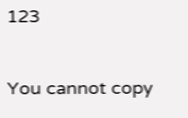123

You cannot copy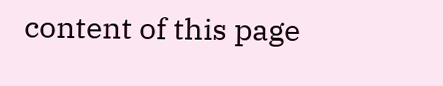content of this page